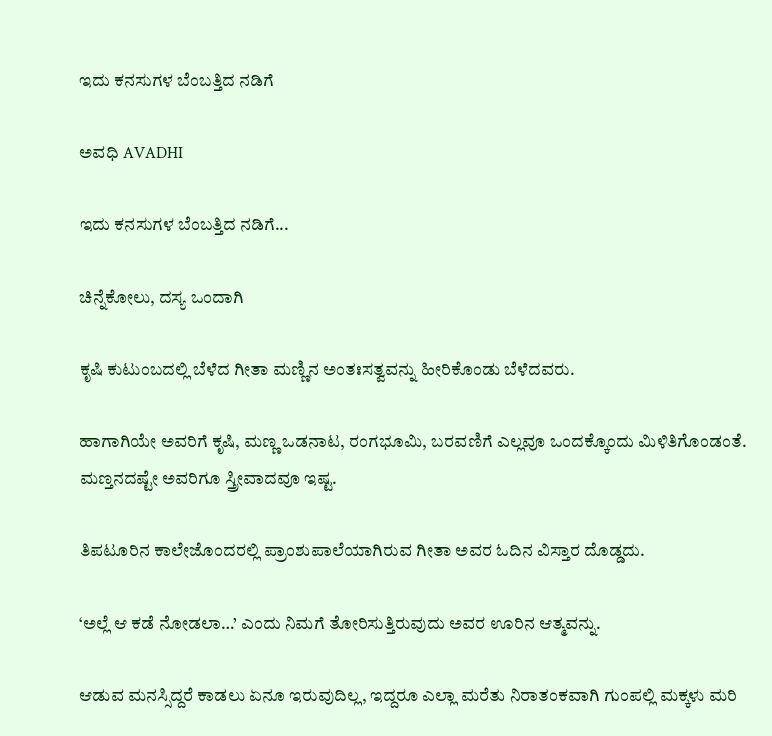ಇದು ಕನಸುಗಳ ಬೆಂಬತ್ತಿದ ನಡಿಗೆ‍

ಅವಧಿ AVADHI

ಇದು ಕನಸುಗಳ ಬೆಂಬತ್ತಿದ ನಡಿಗೆ...

ಚಿನ್ನೆಕೋಲು, ದಸ್ಯ ಒಂದಾಗಿ

ಕೃಷಿ ಕುಟುಂಬದಲ್ಲಿ ಬೆಳೆದ ಗೀತಾ ಮಣ್ಣಿನ ಅಂತಃಸತ್ವವನ್ನು ಹೀರಿಕೊಂಡು ಬೆಳೆದವರು.

ಹಾಗಾಗಿಯೇ ಅವರಿಗೆ ಕೃಷಿ, ಮಣ್ಣ ಒಡನಾಟ, ರಂಗಭೂಮಿ, ಬರವಣಿಗೆ ಎಲ್ಲವೂ ಒಂದಕ್ಕೊಂದು ಮಿಳಿತಿಗೊಂಡಂತೆ. ಮಣ್ತನದಷ್ಟೇ ಅವರಿಗೂ ಸ್ತ್ರೀವಾದವೂ ಇಷ್ಟ.

ತಿಪಟೂರಿನ ಕಾಲೇಜೊಂದರಲ್ಲಿ ಪ್ರಾಂಶುಪಾಲೆಯಾಗಿರುವ ಗೀತಾ ಅವರ ಓದಿನ ವಿಸ್ತಾರ ದೊಡ್ಡದು.

‘ಅಲ್ಲೆ ಆ ಕಡೆ ನೋಡಲಾ…’ ಎಂದು ನಿಮಗೆ ತೋರಿಸುತ್ತಿರುವುದು ಅವರ ಊರಿನ ಆತ್ಮವನ್ನು.

ಆಡುವ ಮನಸ್ಸಿದ್ದರೆ ಕಾಡಲು ಏನೂ ಇರುವುದಿಲ್ಲ, ಇದ್ದರೂ ಎಲ್ಲಾ ಮರೆತು ನಿರಾತಂಕವಾಗಿ ಗುಂಪಲ್ಲಿ ಮಕ್ಕಳು ಮರಿ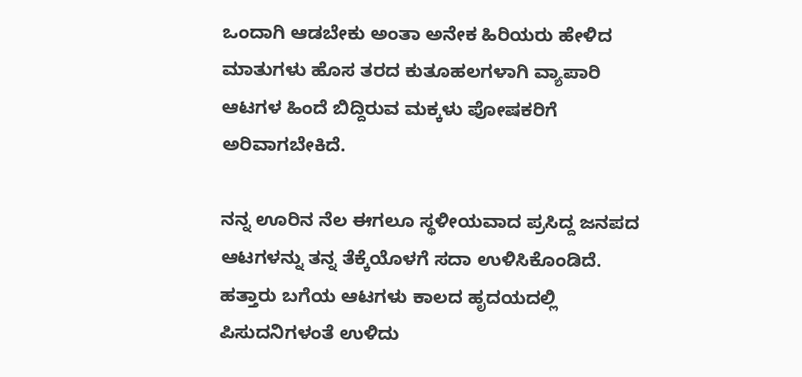ಒಂದಾಗಿ ಆಡಬೇಕು ಅಂತಾ ಅನೇಕ ಹಿರಿಯರು ಹೇಳಿದ ಮಾತುಗಳು ಹೊಸ ತರದ ಕುತೂಹಲಗಳಾಗಿ ವ್ಯಾಪಾರಿ ಆಟಗಳ ಹಿಂದೆ ಬಿದ್ದಿರುವ ಮಕ್ಕಳು ಪೋಷಕರಿಗೆ ಅರಿವಾಗಬೇಕಿದೆ.

ನನ್ನ ಊರಿನ ನೆಲ ಈಗಲೂ ಸ್ಥಳೀಯವಾದ ಪ್ರಸಿದ್ದ ಜನಪದ ಆಟಗಳನ್ನು ತನ್ನ ತೆಕ್ಕೆಯೊಳಗೆ ಸದಾ ಉಳಿಸಿಕೊಂಡಿದೆ. ಹತ್ತಾರು ಬಗೆಯ ಆಟಗಳು ಕಾಲದ ಹೃದಯದಲ್ಲಿ ಪಿಸುದನಿಗಳಂತೆ ಉಳಿದು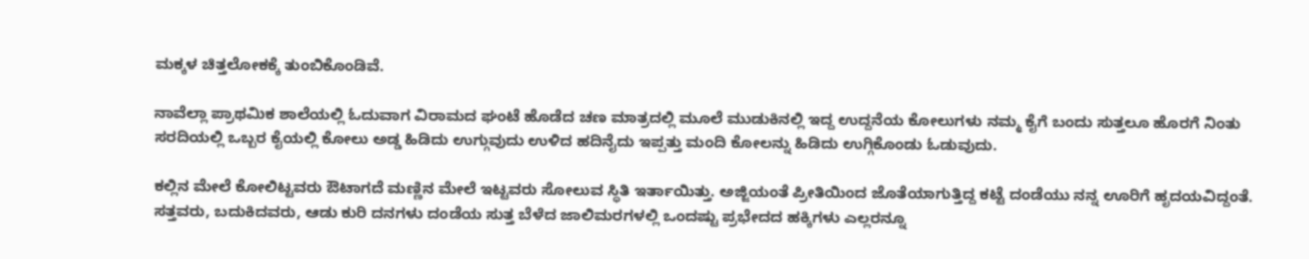ಮಕ್ಕಳ ಚಿತ್ತಲೋಕಕ್ಕೆ ತುಂಬಿಕೊಂಡಿವೆ.

ನಾವೆಲ್ಲಾ ಪ್ರಾಥಮಿಕ ಶಾಲೆಯಲ್ಲಿ ಓದುವಾಗ ವಿರಾಮದ ಘಂಟೆ ಹೊಡೆದ ಚಣ ಮಾತ್ರದಲ್ಲಿ ಮೂಲೆ ಮುಡುಕಿನಲ್ಲಿ ಇದ್ದ ಉದ್ದನೆಯ ಕೋಲುಗಳು ನಮ್ಮ ಕೈಗೆ ಬಂದು ಸುತ್ತಲೂ ಹೊರಗೆ ನಿಂತು ಸರದಿಯಲ್ಲಿ ಒಬ್ಬರ ಕೈಯಲ್ಲಿ ಕೋಲು ಅಡ್ಡ ಹಿಡಿದು ಉಗ್ಗುವುದು ಉಳಿದ ಹದಿನೈದು ಇಪ್ಪತ್ತು ಮಂದಿ ಕೋಲನ್ನು ಹಿಡಿದು ಉಗ್ಗಿಕೊಂಡು ಓಡುವುದು.

ಕಲ್ಲಿನ ಮೇಲೆ ಕೋಲಿಟ್ಟವರು ಔಟಾಗದೆ ಮಣ್ಣಿನ ಮೇಲೆ ಇಟ್ಟವರು ಸೋಲುವ ಸ್ಥಿತಿ ಇರ್ತಾಯಿತ್ತು. ಅಜ್ಜಿಯಂತೆ ಪ್ರೀತಿಯಿಂದ ಜೊತೆಯಾಗುತ್ತಿದ್ದ ಕಟ್ಟೆ ದಂಡೆಯು ನನ್ನ ಊರಿಗೆ ಹೃದಯವಿದ್ದಂತೆ. ಸತ್ತವರು, ಬದುಕಿದವರು, ಆಡು ಕುರಿ ದನಗಳು ದಂಡೆಯ ಸುತ್ತ ಬೆಳೆದ ಜಾಲಿಮರಗಳಲ್ಲಿ ಒಂದಷ್ಟು ಪ್ರಭೇದದ ಹಕ್ಕಿಗಳು ಎಲ್ಲರನ್ನೂ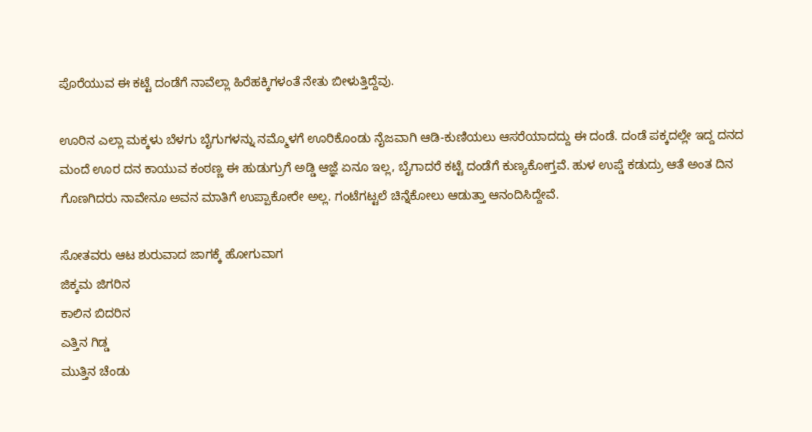ಪೊರೆಯುವ ಈ ಕಟ್ಟೆ ದಂಡೆಗೆ ನಾವೆಲ್ಲಾ ಹಿರೆಹಕ್ಕಿಗಳಂತೆ ನೇತು ಬೀಳುತ್ತಿದ್ದೆವು.

ಊರಿನ ಎಲ್ಲಾ ಮಕ್ಕಳು ಬೆಳಗು ಬೈಗುಗಳನ್ನು ನಮ್ಮೊಳಗೆ ಊರಿಕೊಂಡು ನೈಜವಾಗಿ ಆಡಿ-ಕುಣಿಯಲು ಆಸರೆಯಾದದ್ದು ಈ ದಂಡೆ. ದಂಡೆ ಪಕ್ಕದಲ್ಲೇ ಇದ್ದ ದನದ ಮಂದೆ ಊರ ದನ ಕಾಯುವ ಕಂಠಣ್ಣ ಈ ಹುಡುಗ್ರುಗೆ ಅಡ್ಡಿ ಆಜ್ಞೆ ಏನೂ ಇಲ್ಲ, ಬೈಗಾದರೆ ಕಟ್ಟೆ ದಂಡೆಗೆ ಕುಣ್ಯಕೋಗ್ತವೆ. ಹುಳ ಉಪ್ಡೆ ಕಡುದ್ರು ಆತೆ ಅಂತ ದಿನ ಗೊಣಗಿದರು ನಾವೇನೂ ಅವನ ಮಾತಿಗೆ ಉಪ್ಪಾಕೋರೇ ಅಲ್ಲ. ಗಂಟೆಗಟ್ಟಲೆ ಚಿನ್ನೆಕೋಲು ಆಡುತ್ತಾ ಆನಂದಿಸಿದ್ದೇವೆ.

ಸೋತವರು ಆಟ ಶುರುವಾದ ಜಾಗಕ್ಕೆ ಹೋಗುವಾಗ
ಜಿಕ್ಕಮ ಜಿಗರಿನ
ಕಾಲಿನ ಬಿದರಿನ
ಎತ್ತಿನ ಗಿಡ್ಡ
ಮುತ್ತಿನ ಚೆಂಡು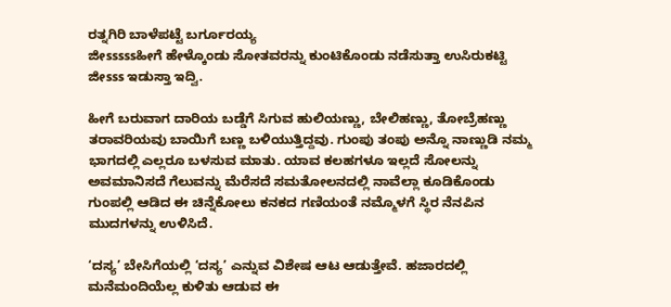ರತ್ನಗಿರಿ ಬಾಳೆಪಟ್ಟೆ ಬರ್ಗೂರಯ್ಯ
ಜೀsssssಹೀಗೆ ಹೇಳ್ಕೊಂಡು ಸೋತವರನ್ನು ಕುಂಟಿಕೊಂಡು ನಡೆಸುತ್ತಾ ಉಸಿರುಕಟ್ಟಿ ಜೀsss ಇಡುಸ್ತಾ ಇದ್ವಿ.

ಹೀಗೆ ಬರುವಾಗ ದಾರಿಯ ಬಡ್ಡೆಗೆ ಸಿಗುವ ಹುಲಿಯಣ್ಣು, ಬೇಲಿಹಣ್ಣು, ತೋಬ್ರೆಹಣ್ಣು ತರಾವರಿಯವು ಬಾಯಿಗೆ ಬಣ್ಣ ಬಳಿಯುತ್ತಿದ್ದವು. ಗುಂಪು ತಂಪು ಅನ್ನೊ ನಾಣ್ಣುಡಿ ನಮ್ಮ ಭಾಗದಲ್ಲಿ ಎಲ್ಲರೂ ಬಳಸುವ ಮಾತು. ಯಾವ ಕಲಹಗಳೂ ಇಲ್ಲದೆ ಸೋಲನ್ನು ಅವಮಾನಿಸದೆ ಗೆಲುವನ್ನು ಮೆರೆಸದೆ ಸಮತೋಲನದಲ್ಲಿ ನಾವೆಲ್ಲಾ ಕೂಡಿಕೊಂಡು ಗುಂಪಲ್ಲಿ ಆಡಿದ ಈ ಚಿನ್ನೆಕೋಲು ಕನಕದ ಗಣಿಯಂತೆ ನಮ್ಮೊಳಗೆ ಸ್ಥಿರ ನೆನಪಿನ ಮುದಗಳನ್ನು ಉಳಿಸಿದೆ.

‘ದಸ್ಯ’ ಬೇಸಿಗೆಯಲ್ಲಿ ‘ದಸ್ಯ’ ಎನ್ನುವ ವಿಶೇಷ ಆಟ ಆಡುತ್ತೇವೆ. ಹಜಾರದಲ್ಲಿ ಮನೆಮಂದಿಯೆಲ್ಲ ಕುಳಿತು ಆಡುವ ಈ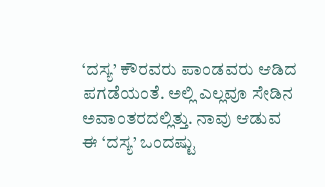‘ದಸ್ಯ’ ಕೌರವರು ಪಾಂಡವರು ಆಡಿದ ಪಗಡೆಯಂತೆ. ಅಲ್ಲಿ ಎಲ್ಲವೂ ಸೇಡಿನ ಅವಾಂತರದಲ್ಲಿತ್ತು. ನಾವು ಆಡುವ ಈ ‘ದಸ್ಯ’ ಒಂದಷ್ಟು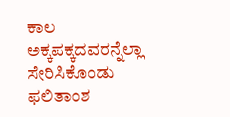ಕಾಲ ಅಕ್ಕಪಕ್ಕದವರನ್ನೆಲ್ಲಾ ಸೇರಿಸಿಕೊಂಡು ಫಲಿತಾಂಶ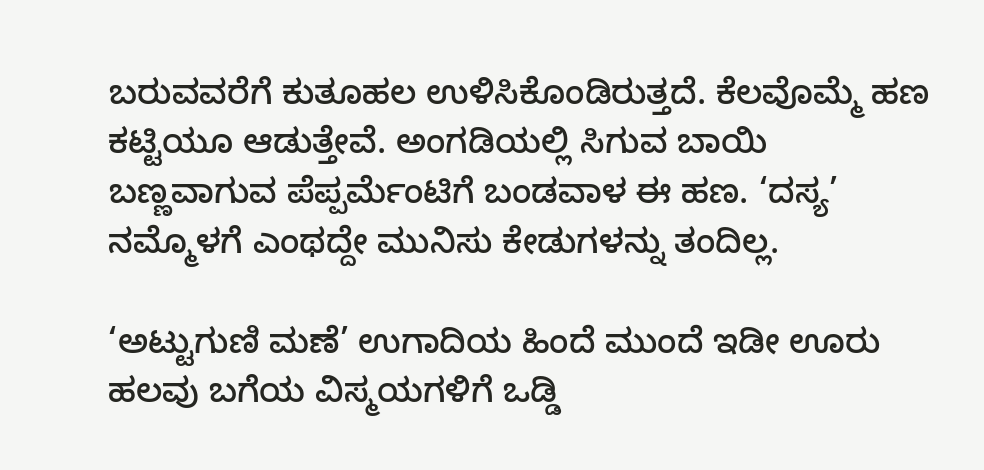ಬರುವವರೆಗೆ ಕುತೂಹಲ ಉಳಿಸಿಕೊಂಡಿರುತ್ತದೆ. ಕೆಲವೊಮ್ಮೆ ಹಣ ಕಟ್ಟಿಯೂ ಆಡುತ್ತೇವೆ. ಅಂಗಡಿಯಲ್ಲಿ ಸಿಗುವ ಬಾಯಿ ಬಣ್ಣವಾಗುವ ಪೆಪ್ಪರ್ಮೆಂಟಿಗೆ ಬಂಡವಾಳ ಈ ಹಣ. ‘ದಸ್ಯ’ ನಮ್ಮೊಳಗೆ ಎಂಥದ್ದೇ ಮುನಿಸು ಕೇಡುಗಳನ್ನು ತಂದಿಲ್ಲ.

‘ಅಟ್ಟುಗುಣಿ ಮಣೆ’ ಉಗಾದಿಯ ಹಿಂದೆ ಮುಂದೆ ಇಡೀ ಊರು ಹಲವು ಬಗೆಯ ವಿಸ್ಮಯಗಳಿಗೆ ಒಡ್ಡಿ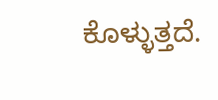ಕೊಳ್ಳುತ್ತದೆ.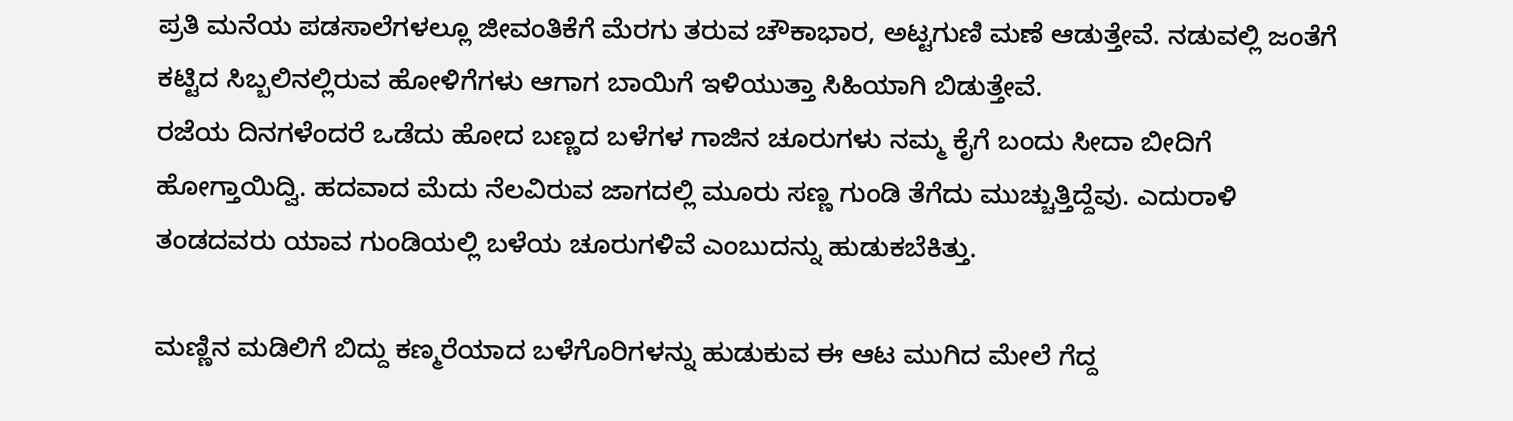ಪ್ರತಿ ಮನೆಯ ಪಡಸಾಲೆಗಳಲ್ಲೂ ಜೀವಂತಿಕೆಗೆ ಮೆರಗು ತರುವ ಚೌಕಾಭಾರ, ಅಟ್ಟಗುಣಿ ಮಣೆ ಆಡುತ್ತೇವೆ. ನಡುವಲ್ಲಿ ಜಂತೆಗೆ ಕಟ್ಟಿದ ಸಿಬ್ಬಲಿನಲ್ಲಿರುವ ಹೋಳಿಗೆಗಳು ಆಗಾಗ ಬಾಯಿಗೆ ಇಳಿಯುತ್ತಾ ಸಿಹಿಯಾಗಿ ಬಿಡುತ್ತೇವೆ.
ರಜೆಯ ದಿನಗಳೆಂದರೆ ಒಡೆದು ಹೋದ ಬಣ್ಣದ ಬಳೆಗಳ ಗಾಜಿನ ಚೂರುಗಳು ನಮ್ಮ ಕೈಗೆ ಬಂದು ಸೀದಾ ಬೀದಿಗೆ ಹೋಗ್ತಾಯಿದ್ವಿ. ಹದವಾದ ಮೆದು ನೆಲವಿರುವ ಜಾಗದಲ್ಲಿ ಮೂರು ಸಣ್ಣ ಗುಂಡಿ ತೆಗೆದು ಮುಚ್ಚುತ್ತಿದ್ದೆವು. ಎದುರಾಳಿ ತಂಡದವರು ಯಾವ ಗುಂಡಿಯಲ್ಲಿ ಬಳೆಯ ಚೂರುಗಳಿವೆ ಎಂಬುದನ್ನು ಹುಡುಕಬೆಕಿತ್ತು.

ಮಣ್ಣಿನ ಮಡಿಲಿಗೆ ಬಿದ್ದು ಕಣ್ಮರೆಯಾದ ಬಳೆಗೊರಿಗಳನ್ನು ಹುಡುಕುವ ಈ ಆಟ ಮುಗಿದ ಮೇಲೆ ಗೆದ್ದ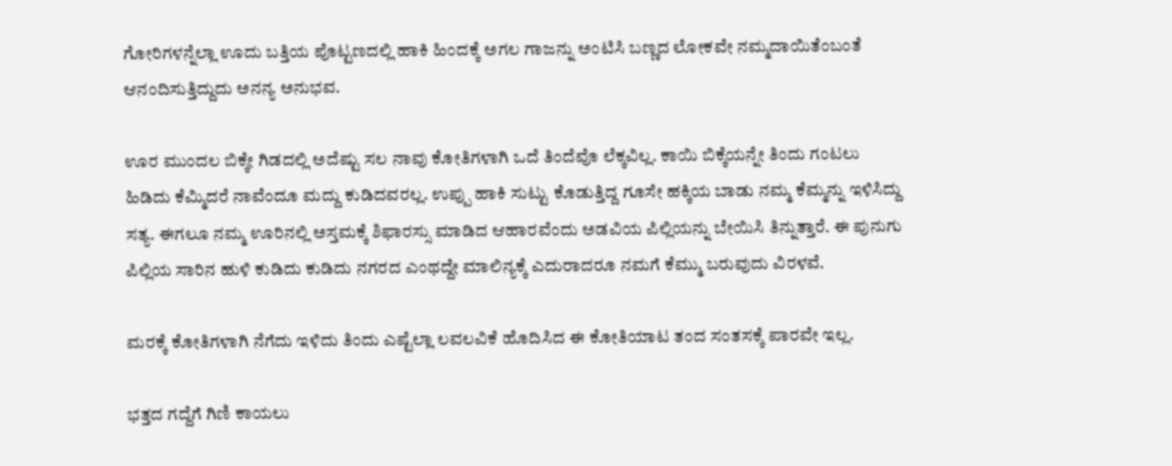ಗೋರಿಗಳನ್ನೆಲ್ಲಾ ಊದು ಬತ್ತಿಯ ಪೊಟ್ಟಣದಲ್ಲಿ ಹಾಕಿ ಹಿಂದಕ್ಕೆ ಅಗಲ ಗಾಜನ್ನು ಅಂಟಿಸಿ ಬಣ್ಣದ ಲೋಕವೇ ನಮ್ಮದಾಯಿತೆಂಬಂತೆ ಆನಂದಿಸುತ್ತಿದ್ದುದು ಅನನ್ಯ ಅನುಭವ.

ಊರ ಮುಂದಲ ಬಿಕ್ಕೇ ಗಿಡದಲ್ಲಿ ಅದೆಷ್ಟು ಸಲ ನಾವು ಕೋತಿಗಳಾಗಿ ಒದೆ ತಿಂದೆವೊ ಲೆಕ್ಕವಿಲ್ಲ. ಕಾಯಿ ಬಿಕ್ಕೆಯನ್ನೇ ತಿಂದು ಗಂಟಲು ಹಿಡಿದು ಕೆಮ್ಮಿದರೆ ನಾವೆಂದೂ ಮದ್ದು ಕುಡಿದವರಲ್ಲ. ಉಪ್ಪು ಹಾಕಿ ಸುಟ್ಟು ಕೊಡುತ್ತಿದ್ದ ಗೂಸೇ ಹಕ್ಕಿಯ ಬಾಡು ನಮ್ಮ ಕೆಮ್ಮನ್ನು ಇಳಿಸಿದ್ದು ಸತ್ಯ. ಈಗಲೂ ನಮ್ಮ ಊರಿನಲ್ಲಿ ಅಸ್ತಮಕ್ಕೆ ಶಿಫಾರಸ್ಸು ಮಾಡಿದ ಆಹಾರವೆಂದು ಅಡವಿಯ ಪಿಲ್ಲಿಯನ್ನು ಬೇಯಿಸಿ ತಿನ್ನುತ್ತಾರೆ. ಈ ಪುನುಗು ಪಿಲ್ಲಿಯ ಸಾರಿನ ಹುಳಿ ಕುಡಿದು ಕುಡಿದು ನಗರದ ಎಂಥದ್ದೇ ಮಾಲಿನ್ಯಕ್ಕೆ ಎದುರಾದರೂ ನಮಗೆ ಕೆಮ್ಮು ಬರುವುದು ವಿರಳವೆ.

ಮರಕ್ಕೆ ಕೋತಿಗಳಾಗಿ ನೆಗೆದು ಇಳಿದು ತಿಂದು ಎಷ್ಟೆಲ್ಲಾ ಲವಲವಿಕೆ ಹೊದಿಸಿದ ಈ ಕೋತಿಯಾಟ ತಂದ ಸಂತಸಕ್ಕೆ ಪಾರವೇ ಇಲ್ಲ.

ಭತ್ತದ ಗದ್ದೆಗೆ ಗಿಣಿ ಕಾಯಲು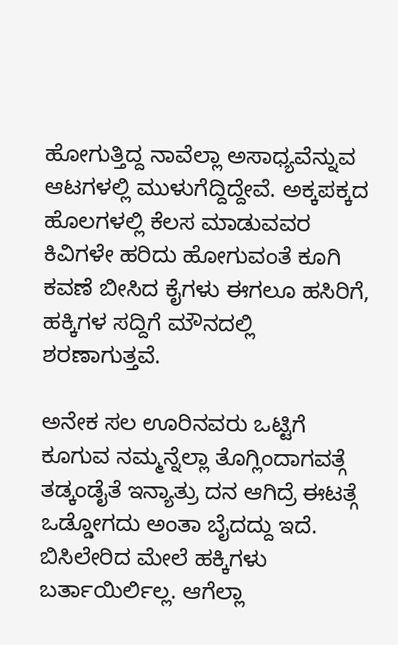ಹೋಗುತ್ತಿದ್ದ ನಾವೆಲ್ಲಾ ಅಸಾಧ್ಯವೆನ್ನುವ ಆಟಗಳಲ್ಲಿ ಮುಳುಗೆದ್ದಿದ್ದೇವೆ. ಅಕ್ಕಪಕ್ಕದ ಹೊಲಗಳಲ್ಲಿ ಕೆಲಸ ಮಾಡುವವರ ಕಿವಿಗಳೇ ಹರಿದು ಹೋಗುವಂತೆ ಕೂಗಿ ಕವಣೆ ಬೀಸಿದ ಕೈಗಳು ಈಗಲೂ ಹಸಿರಿಗೆ, ಹಕ್ಕಿಗಳ ಸದ್ದಿಗೆ ಮೌನದಲ್ಲಿ ಶರಣಾಗುತ್ತವೆ.

ಅನೇಕ ಸಲ ಊರಿನವರು ಒಟ್ಟಿಗೆ ಕೂಗುವ ನಮ್ಮನ್ನೆಲ್ಲಾ ತೊಗ್ಲಿಂದಾಗವತ್ಗೆ ತಡ್ಕಂಡೈತೆ ಇನ್ಯಾತ್ರು ದನ ಆಗಿದ್ರೆ ಈಟತ್ಗೆ ಒಡ್ಡೋಗದು ಅಂತಾ ಬೈದದ್ದು ಇದೆ. ಬಿಸಿಲೇರಿದ ಮೇಲೆ ಹಕ್ಕಿಗಳು ಬರ್ತಾಯಿರ್ಲಿಲ್ಲ. ಆಗೆಲ್ಲಾ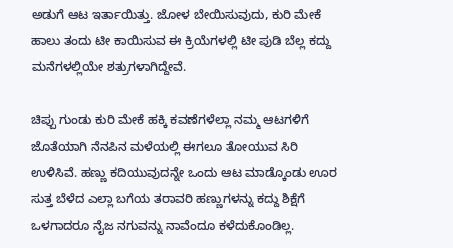ಅಡುಗೆ ಆಟ ಇರ್ತಾಯಿತ್ತು. ಜೋಳ ಬೇಯಿಸುವುದು, ಕುರಿ ಮೇಕೆ ಹಾಲು ತಂದು ಟೀ ಕಾಯಿಸುವ ಈ ಕ್ರಿಯೆಗಳಲ್ಲಿ ಟೀ ಪುಡಿ ಬೆಲ್ಲ ಕದ್ದು ಮನೆಗಳಲ್ಲಿಯೇ ಶತ್ರುಗಳಾಗಿದ್ದೇವೆ.

ಚಿಪ್ಪು ಗುಂಡು ಕುರಿ ಮೇಕೆ ಹಕ್ಕಿ ಕವಣೆಗಳೆಲ್ಲಾ ನಮ್ಮ ಆಟಗಳಿಗೆ ಜೊತೆಯಾಗಿ ನೆನಪಿನ ಮಳೆಯಲ್ಲಿ ಈಗಲೂ ತೋಯುವ ಸಿರಿ ಉಳಿಸಿವೆ. ಹಣ್ಣು ಕದಿಯುವುದನ್ನೇ ಒಂದು ಆಟ ಮಾಡ್ಕೊಂಡು ಊರ ಸುತ್ತ ಬೆಳೆದ ಎಲ್ಲಾ ಬಗೆಯ ತರಾವರಿ ಹಣ್ಣುಗಳನ್ನು ಕದ್ದು ಶಿಕ್ಷೆಗೆ ಒಳಗಾದರೂ ನೈಜ ನಗುವನ್ನು ನಾವೆಂದೂ ಕಳೆದುಕೊಂಡಿಲ್ಲ.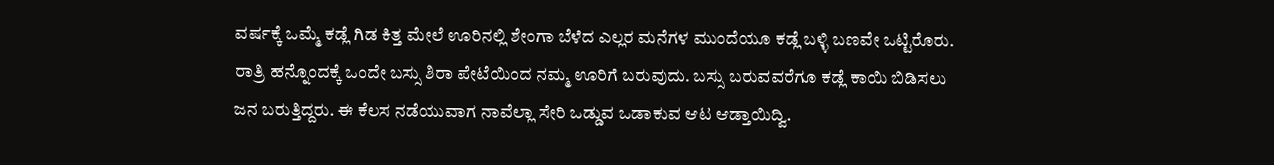ವರ್ಷಕ್ಕೆ ಒಮ್ಮೆ ಕಡ್ಲೆ ಗಿಡ ಕಿತ್ತ ಮೇಲೆ ಊರಿನಲ್ಲಿ ಶೇಂಗಾ ಬೆಳೆದ ಎಲ್ಲರ ಮನೆಗಳ ಮುಂದೆಯೂ ಕಡ್ಲೆ ಬಳ್ಳಿ ಬಣವೇ ಒಟ್ಟಿರೊರು. ರಾತ್ರಿ ಹನ್ನೊಂದಕ್ಕೆ ಒಂದೇ ಬಸ್ಸು ಶಿರಾ ಪೇಟೆಯಿಂದ ನಮ್ಮ ಊರಿಗೆ ಬರುವುದು. ಬಸ್ಸು ಬರುವವರೆಗೂ ಕಡ್ಲೆ ಕಾಯಿ ಬಿಡಿಸಲು ಜನ ಬರುತ್ತಿದ್ದರು. ಈ ಕೆಲಸ ನಡೆಯುವಾಗ ನಾವೆಲ್ಲಾ ಸೇರಿ ಒಡ್ಡುವ ಒಡಾಕುವ ಆಟ ಆಡ್ತಾಯಿದ್ವಿ.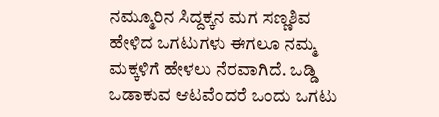ನಮ್ಮೂರಿನ ಸಿದ್ದಕ್ಕನ ಮಗ ಸಣ್ಣಶಿವ ಹೇಳಿದ ಒಗಟುಗಳು ಈಗಲೂ ನಮ್ಮ ಮಕ್ಕಳಿಗೆ ಹೇಳಲು ನೆರವಾಗಿದೆ. ಒಡ್ಡಿ ಒಡಾಕುವ ಆಟವೆಂದರೆ ಒಂದು ಒಗಟು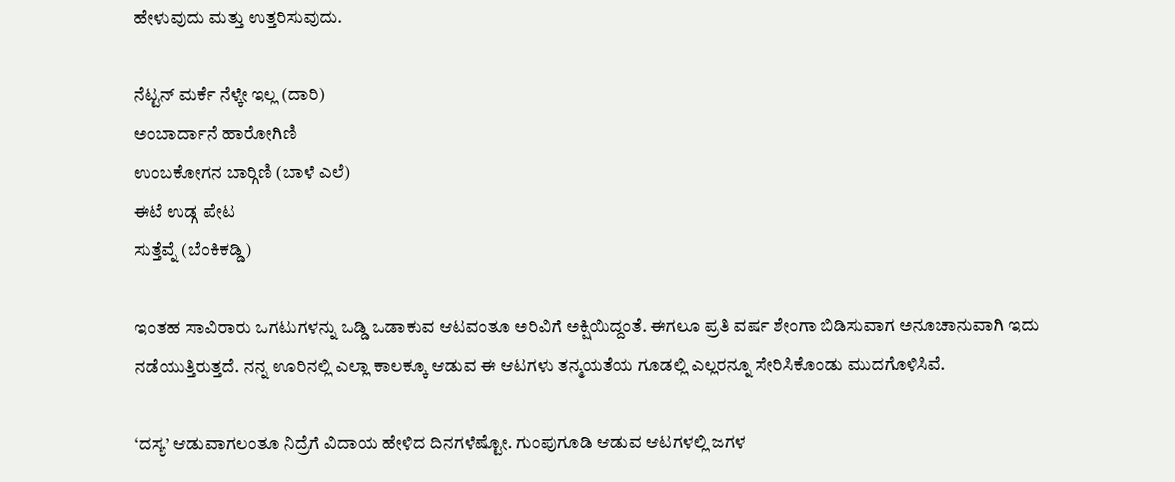ಹೇಳುವುದು ಮತ್ತು ಉತ್ತರಿಸುವುದು.

ನೆಟ್ಟನ್ ಮರ್ಕೆ ನೆಳ್ಕೇ ಇಲ್ಲ (ದಾರಿ)
ಅಂಬಾರ್ದಾನೆ ಹಾರೋಗಿಣಿ
ಉಂಬಕೋಗನ ಬಾರ್‍ಗಿಣಿ (ಬಾಳೆ ಎಲೆ)
ಈಟೆ ಉಡ್ಗ ಪೇಟ
ಸುತ್ತೆವ್ನೆ (ಬೆಂಕಿಕಡ್ಡಿ)

ಇಂತಹ ಸಾವಿರಾರು ಒಗಟುಗಳನ್ನು ಒಡ್ಡಿ ಒಡಾಕುವ ಆಟವಂತೂ ಅರಿವಿಗೆ ಅಕ್ಷಿಯಿದ್ದಂತೆ. ಈಗಲೂ ಪ್ರತಿ ವರ್ಷ ಶೇಂಗಾ ಬಿಡಿಸುವಾಗ ಅನೂಚಾನುವಾಗಿ ಇದು ನಡೆಯುತ್ತಿರುತ್ತದೆ. ನನ್ನ ಊರಿನಲ್ಲಿ ಎಲ್ಲಾ ಕಾಲಕ್ಕೂ ಆಡುವ ಈ ಆಟಗಳು ತನ್ಮಯತೆಯ ಗೂಡಲ್ಲಿ ಎಲ್ಲರನ್ನೂ ಸೇರಿಸಿಕೊಂಡು ಮುದಗೊಳಿಸಿವೆ.

‘ದಸ್ಯ’ ಆಡುವಾಗಲಂತೂ ನಿದ್ರೆಗೆ ವಿದಾಯ ಹೇಳಿದ ದಿನಗಳೆಷ್ಟೋ. ಗುಂಪುಗೂಡಿ ಆಡುವ ಆಟಗಳಲ್ಲಿ ಜಗಳ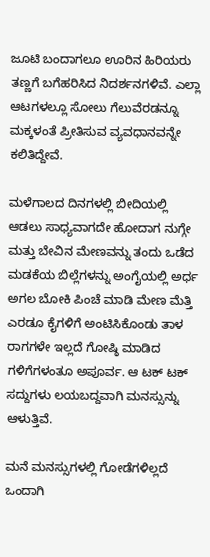ಜೂಟಿ ಬಂದಾಗಲೂ ಊರಿನ ಹಿರಿಯರು ತಣ್ಣಗೆ ಬಗೆಹರಿಸಿದ ನಿದರ್ಶನಗಳಿವೆ. ಎಲ್ಲಾ ಆಟಗಳಲ್ಲೂ ಸೋಲು ಗೆಲುವೆರಡನ್ನೂ ಮಕ್ಕಳಂತೆ ಪ್ರೀತಿಸುವ ವ್ಯವಧಾನವನ್ನೇ ಕಲಿತಿದ್ದೇವೆ.

ಮಳೆಗಾಲದ ದಿನಗಳಲ್ಲಿ ಬೀದಿಯಲ್ಲಿ ಆಡಲು ಸಾಧ್ಯವಾಗದೇ ಹೋದಾಗ ನುಗ್ಗೇ ಮತ್ತು ಬೇವಿನ ಮೇಣವನ್ನು ತಂದು ಒಡೆದ ಮಡಕೆಯ ಬಿಲ್ಲೆಗಳನ್ನು ಅಂಗೈಯಲ್ಲಿ ಅರ್ಧ ಅಗಲ ಬೋಕಿ ಪಿಂಚೆ ಮಾಡಿ ಮೇಣ ಮೆತ್ತಿ ಎರಡೂ ಕೈಗಳಿಗೆ ಅಂಟಿಸಿಕೊಂಡು ತಾಳ ರಾಗಗಳೇ ಇಲ್ಲದೆ ಗೋಷ್ಠಿ ಮಾಡಿದ ಗಳಿಗೆಗಳಂತೂ ಅಪೂರ್ವ. ಆ ಟಕ್ ಟಕ್ ಸದ್ದುಗಳು ಲಯಬದ್ದವಾಗಿ ಮನಸ್ಸುನ್ನು ಆಳುತ್ತಿವೆ.

ಮನೆ ಮನಸ್ಸುಗಳಲ್ಲಿ ಗೋಡೆಗಳಿಲ್ಲದೆ ಒಂದಾಗಿ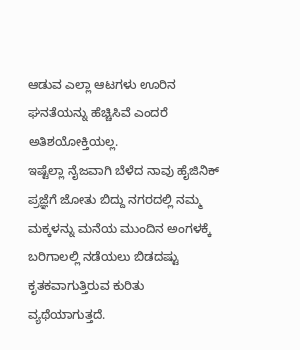ಆಡುವ ಎಲ್ಲಾ ಆಟಗಳು ಊರಿನ ಘನತೆಯನ್ನು ಹೆಚ್ಚಿಸಿವೆ ಎಂದರೆ ಅತಿಶಯೋಕ್ತಿಯಲ್ಲ.
ಇಷ್ಟೆಲ್ಲಾ ನೈಜವಾಗಿ ಬೆಳೆದ ನಾವು ಹೈಜಿನಿಕ್ ಪ್ರಜ್ಞೆಗೆ ಜೋತು ಬಿದ್ದು ನಗರದಲ್ಲಿ ನಮ್ಮ ಮಕ್ಕಳನ್ನು ಮನೆಯ ಮುಂದಿನ ಅಂಗಳಕ್ಕೆ ಬರಿಗಾಲಲ್ಲಿ ನಡೆಯಲು ಬಿಡದಷ್ಟು ಕೃತಕವಾಗುತ್ತಿರುವ ಕುರಿತು ವ್ಯಥೆಯಾಗುತ್ತದೆ.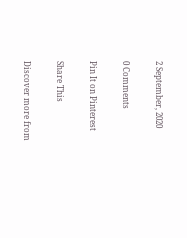2 September, 2020

0 Comments

Pin It on Pinterest

Share This

Discover more from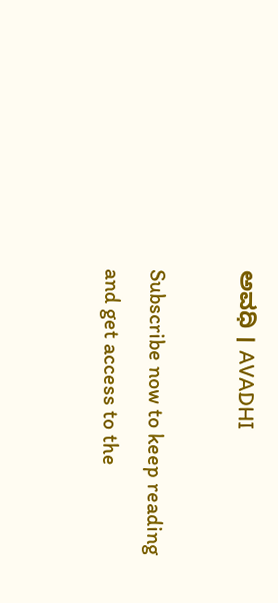ಅವಧಿ । AVADHI

Subscribe now to keep reading and get access to the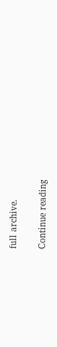full archive.

Continue reading